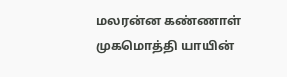மலரன்ன கண்ணாள் முகமொத்தி யாயின்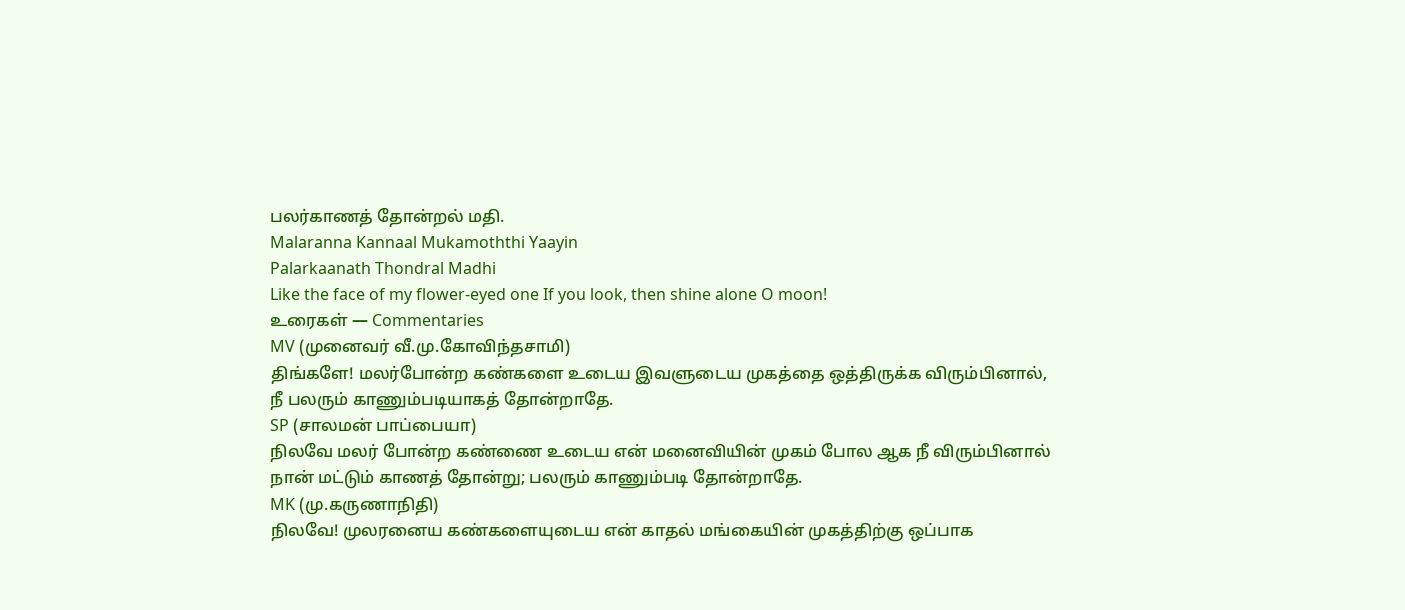பலர்காணத் தோன்றல் மதி.
Malaranna Kannaal Mukamoththi Yaayin
Palarkaanath Thondral Madhi
Like the face of my flower-eyed one If you look, then shine alone O moon!
உரைகள் — Commentaries
MV (முனைவர் வீ.மு.கோவிந்தசாமி)
திங்களே! மலர்போன்ற கண்களை உடைய இவளுடைய முகத்தை ஒத்திருக்க விரும்பினால், நீ பலரும் காணும்படியாகத் தோன்றாதே.
SP (சாலமன் பாப்பையா)
நிலவே மலர் போன்ற கண்ணை உடைய என் மனைவியின் முகம் போல ஆக நீ விரும்பினால் நான் மட்டும் காணத் தோன்று; பலரும் காணும்படி தோன்றாதே.
MK (மு.கருணாநிதி)
நிலவே! முலரனைய கண்களையுடைய என் காதல் மங்கையின் முகத்திற்கு ஒப்பாக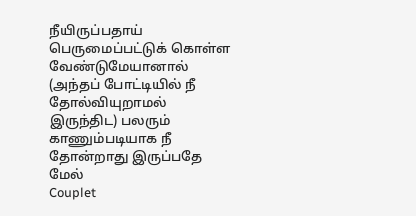நீயிருப்பதாய் பெருமைப்பட்டுக் கொள்ள வேண்டுமேயானால் (அந்தப் போட்டியில் நீ தோல்வியுறாமல் இருந்திட) பலரும் காணும்படியாக நீ தோன்றாது இருப்பதே மேல்
Couplet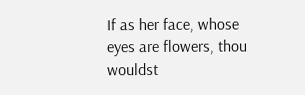If as her face, whose eyes are flowers, thou wouldst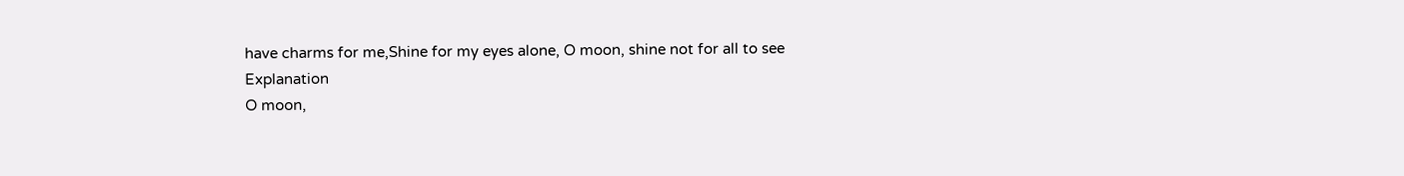have charms for me,Shine for my eyes alone, O moon, shine not for all to see
Explanation
O moon,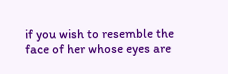if you wish to resemble the face of her whose eyes are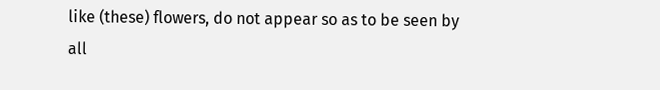like (these) flowers, do not appear so as to be seen by all